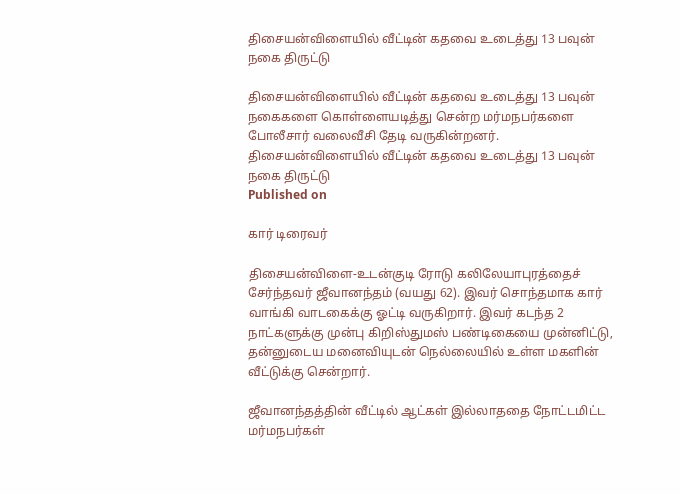திசையன்விளையில் வீட்டின் கதவை உடைத்து 13 பவுன் நகை திருட்டு

திசையன்விளையில் வீட்டின் கதவை உடைத்து 13 பவுன் நகைகளை கொள்ளையடித்து சென்ற மர்மநபர்களை போலீசார் வலைவீசி தேடி வருகின்றனர்.
திசையன்விளையில் வீட்டின் கதவை உடைத்து 13 பவுன் நகை திருட்டு
Published on

கார் டிரைவர்

திசையன்விளை-உடன்குடி ரோடு கலிலேயாபுரத்தைச் சேர்ந்தவர் ஜீவானந்தம் (வயது 62). இவர் சொந்தமாக கார் வாங்கி வாடகைக்கு ஓட்டி வருகிறார். இவர் கடந்த 2 நாட்களுக்கு முன்பு கிறிஸ்துமஸ் பண்டிகையை முன்னிட்டு, தன்னுடைய மனைவியுடன் நெல்லையில் உள்ள மகளின் வீட்டுக்கு சென்றார்.

ஜீவானந்தத்தின் வீட்டில் ஆட்கள் இல்லாததை நோட்டமிட்ட மர்மநபர்கள்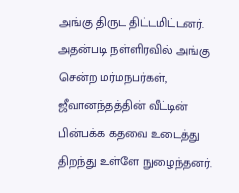அங்கு திருட திட்டமிட்டனர். அதன்படி நள்ளிரவில் அங்கு சென்ற மர்மநபர்கள், ஜீவானந்தத்தின் வீட்டின் பின்பக்க கதவை உடைத்து திறந்து உள்ளே நுழைந்தனர்.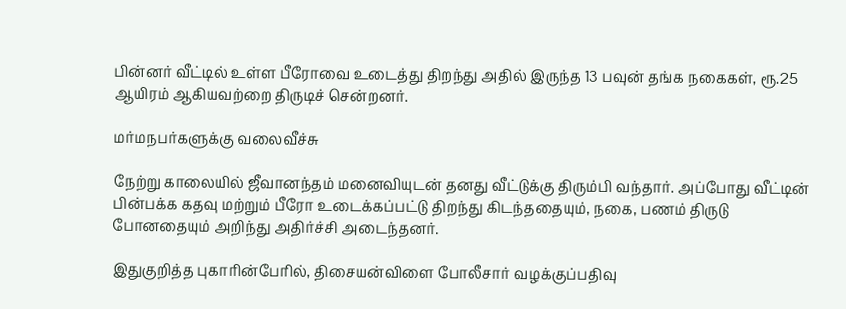பின்னர் வீட்டில் உள்ள பீரோவை உடைத்து திறந்து அதில் இருந்த 13 பவுன் தங்க நகைகள், ரூ.25 ஆயிரம் ஆகியவற்றை திருடிச் சென்றனர்.

மர்மநபர்களுக்கு வலைவீச்சு

நேற்று காலையில் ஜீவானந்தம் மனைவியுடன் தனது வீட்டுக்கு திரும்பி வந்தார். அப்போது வீட்டின் பின்பக்க கதவு மற்றும் பீரோ உடைக்கப்பட்டு திறந்து கிடந்ததையும், நகை, பணம் திருடு போனதையும் அறிந்து அதிர்ச்சி அடைந்தனர்.

இதுகுறித்த புகாரின்பேரில், திசையன்விளை போலீசார் வழக்குப்பதிவு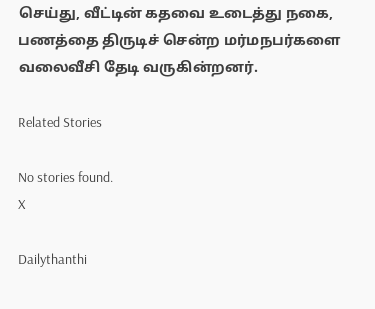செய்து, வீட்டின் கதவை உடைத்து நகை, பணத்தை திருடிச் சென்ற மர்மநபர்களை வலைவீசி தேடி வருகின்றனர்.

Related Stories

No stories found.
X

Dailythanthi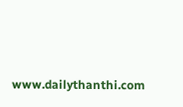www.dailythanthi.com